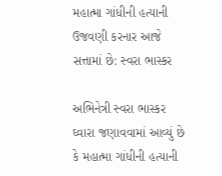મહાત્મા ગાંધીની હત્યાની ઉજવણી કરનાર આજે સત્તામાં છે: સ્વરા ભાસ્કર

અભિનેત્રી સ્વરા ભાસ્કર ઘ્વારા જણાવવામાં આવ્યું છે કે મહાત્મા ગાંધીની હત્યાની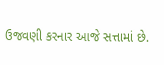ઉજવણી કરનાર આજે સત્તામાં છે.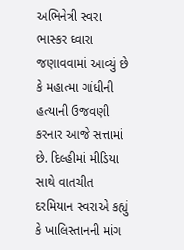અભિનેત્રી સ્વરા ભાસ્કર ઘ્વારા જણાવવામાં આવ્યું છે કે મહાત્મા ગાંધીની હત્યાની ઉજવણી કરનાર આજે સત્તામાં છે. દિલ્હીમાં મીડિયા સાથે વાતચીત દરમિયાન સ્વરાએ કહ્યું કે ખાલિસ્તાનની માંગ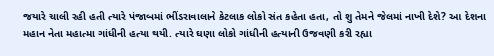જયારે ચાલી રહી હતી ત્યારે પંજાબમાં ભીંડરાવાલાને કેટલાક લોકો સંત કહેતા હતા, તો શુ તેમને જેલમાં નાખી દેશે? આ દેશના મહાન નેતા મહાત્મા ગાંધીની હત્યા થયી. ત્યારે ઘણા લોકો ગાંધીની હત્યાની ઉજવણી કરી રહ્યા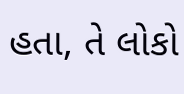હતા, તે લોકો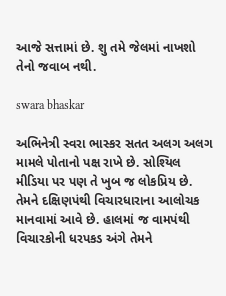આજે સત્તામાં છે. શુ તમે જેલમાં નાખશો તેનો જવાબ નથી.

swara bhaskar

અભિનેત્રી સ્વરા ભાસ્કર સતત અલગ અલગ મામલે પોતાનો પક્ષ રાખે છે. સોશ્યિલ મીડિયા પર પણ તે ખુબ જ લોકપ્રિય છે. તેમને દક્ષિણપંથી વિચારધારાના આલોચક માનવામાં આવે છે. હાલમાં જ વામપંથી વિચારકોની ધરપકડ અંગે તેમને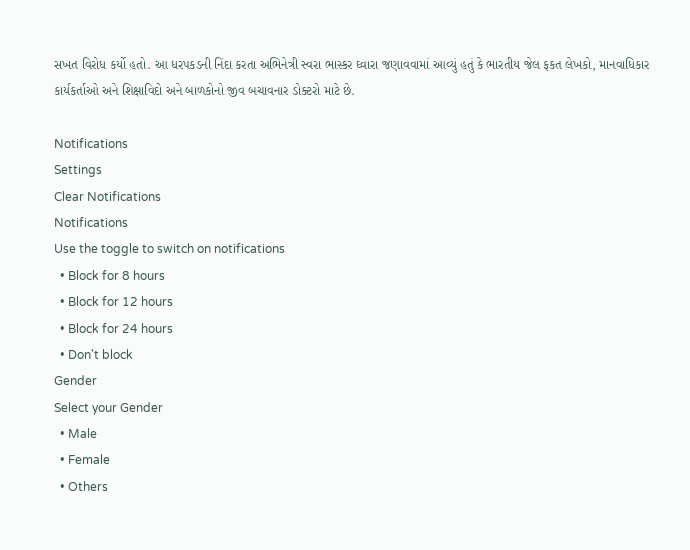સખત વિરોધ કર્યો હતો. આ ધરપકડની નિંદા કરતા અભિનેત્રી સ્વરા ભાસ્કર ઘ્વારા જણાવવામાં આવ્યું હતું કે ભારતીય જેલ ફકત લેખકો, માનવાધિકાર કાર્યકર્તાઓ અને શિક્ષાવિદો અને બાળકોનો જીવ બચાવનાર ડોક્ટરો માટે છે.

Notifications
Settings
Clear Notifications
Notifications
Use the toggle to switch on notifications
  • Block for 8 hours
  • Block for 12 hours
  • Block for 24 hours
  • Don't block
Gender
Select your Gender
  • Male
  • Female
  • Others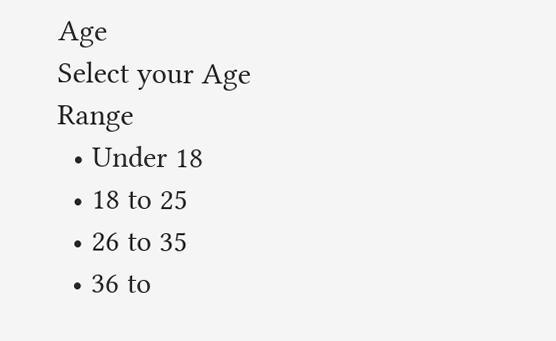Age
Select your Age Range
  • Under 18
  • 18 to 25
  • 26 to 35
  • 36 to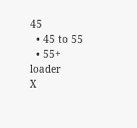45
  • 45 to 55
  • 55+
loader
X